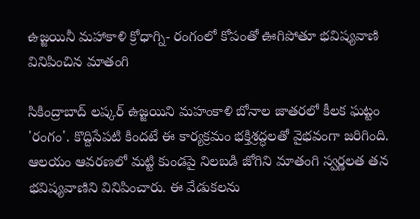ఉజ్జయినీ మహాకాళి క్రోధాగ్ని- రంగంలో కోపంతో ఊగిపోతూ భవిష్యవాణి వినిపించిన మాతంగి

సికింద్రాబాద్‌ లష్కర్‌ ఉజ్జయిని మహంకాళి బోనాల జాతరలో కీలక ఘట్టం 'రంగం'. కొద్దిసేపటి కిందటే ఈ కార్యక్రమం భక్తిశ్రద్ధలతో వైభవంగా జరిగింది. ఆలయం ఆవరణలో మట్టి కుండపై నిలబడి జోగిని మాతంగి స్వర్ణలత తన భవిష్యవాణిని వినిపించారు. ఈ వేడుకలను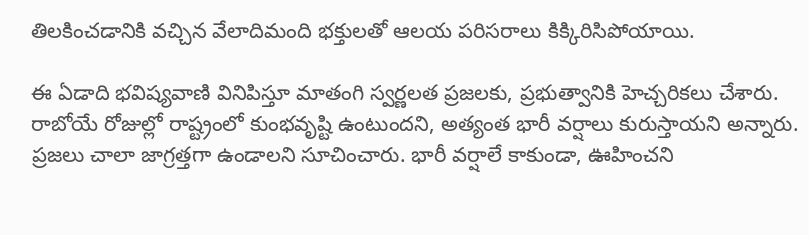తిలకించడానికి వచ్చిన వేలాదిమంది భక్తులతో ఆలయ పరిసరాలు కిక్కిరిసిపోయాయి.

ఈ ఏడాది భవిష్యవాణి వినిపిస్తూ మాతంగి స్వర్ణలత ప్రజలకు, ప్రభుత్వానికి హెచ్చరికలు చేశారు. రాబోయే రోజుల్లో రాష్ట్రంలో కుంభవృష్టి ఉంటుందని, అత్యంత భారీ వర్షాలు కురుస్తాయని అన్నారు. ప్రజలు చాలా జాగ్రత్తగా ఉండాలని సూచించారు. భారీ వర్షాలే కాకుండా, ఊహించని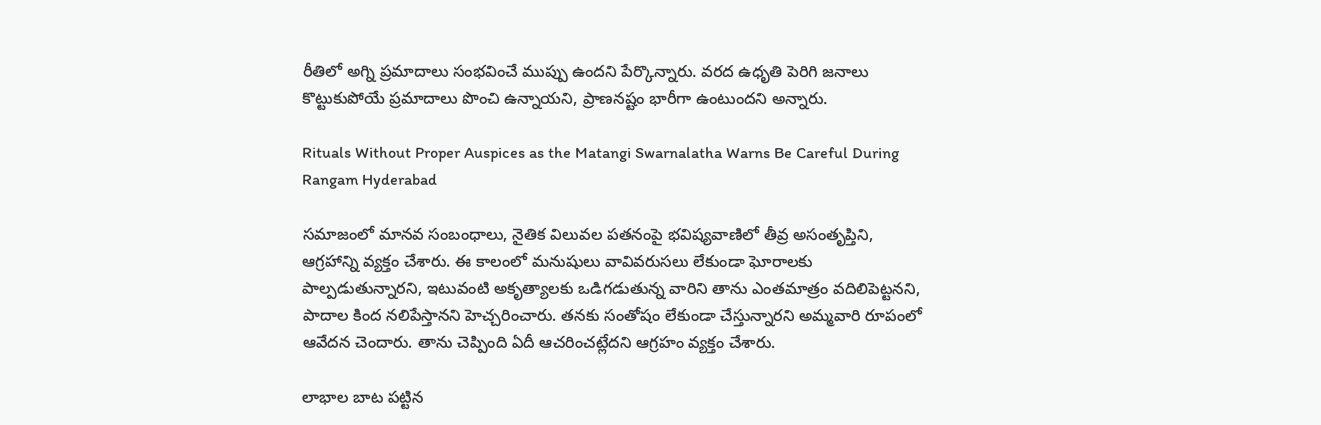రీతిలో అగ్ని ప్రమాదాలు సంభవించే ముప్పు ఉందని పేర్కొన్నారు. వరద ఉధృతి పెరిగి జనాలు కొట్టుకుపోయే ప్రమాదాలు పొంచి ఉన్నాయని, ప్రాణనష్టం భారీగా ఉంటుందని అన్నారు.

Rituals Without Proper Auspices as the Matangi Swarnalatha Warns Be Careful During Rangam Hyderabad

సమాజంలో మానవ సంబంధాలు, నైతిక విలువల పతనంపై భవిష్యవాణిలో తీవ్ర అసంతృప్తిని, ఆగ్రహాన్ని వ్యక్తం చేశారు. ఈ కాలంలో మనుషులు వావివరుసలు లేకుండా ఘోరాలకు పాల్పడుతున్నారని, ఇటువంటి అకృత్యాలకు ఒడిగడుతున్న వారిని తాను ఎంతమాత్రం వదిలిపెట్టనని, పాదాల కింద నలిపేస్తానని హెచ్చరించారు. తనకు సంతోషం లేకుండా చేస్తున్నారని అమ్మవారి రూపంలో ఆవేదన చెందారు. తాను చెప్పింది ఏదీ ఆచరించట్లేదని ఆగ్రహం వ్యక్తం చేశారు.

లాభాల బాట పట్టిన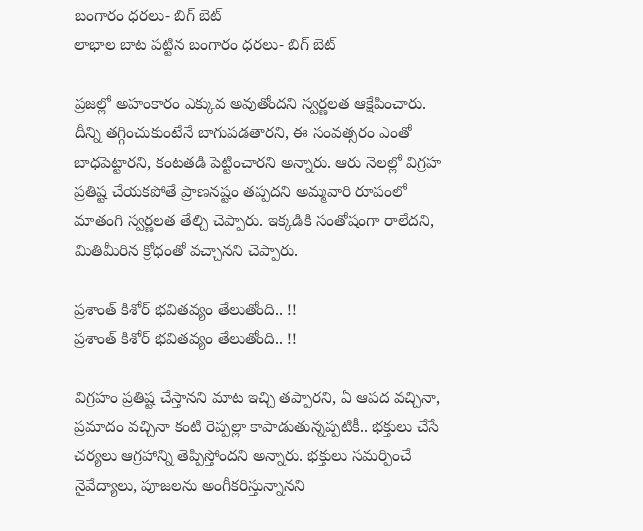బంగారం ధరలు- బిగ్ బెట్
లాభాల బాట పట్టిన బంగారం ధరలు- బిగ్ బెట్

ప్రజల్లో అహంకారం ఎక్కువ అవుతోందని స్వర్ణలత ఆక్షేపించారు. దీన్ని తగ్గించుకుంటేనే బాగుపడతారని, ఈ సంవత్సరం ఎంతో బాధపెట్టారని, కంటతడి పెట్టించారని అన్నారు. ఆరు నెలల్లో విగ్రహ ప్రతిష్ట చేయకపోతే ప్రాణనష్టం తప్పదని అమ్మవారి రూపంలో మాతంగి స్వర్ణలత తేల్చి చెప్పారు. ఇక్కడికి సంతోషంగా రాలేదని, మితిమీరిన క్రోధంతో వచ్చానని చెప్పారు.

ప్రశాంత్ కిశోర్ భవితవ్యం తేలుతోంది.. !!
ప్రశాంత్ కిశోర్ భవితవ్యం తేలుతోంది.. !!

విగ్రహం ప్రతిష్ట చేస్తానని మాట ఇచ్చి తప్పారని, ఏ ఆపద వచ్చినా, ప్రమాదం వచ్చినా కంటి రెప్పల్లా కాపాడుతున్నప్పటికీ.. భక్తులు చేసే చర్యలు ఆగ్రహాన్ని తెప్పిస్తోందని అన్నారు. భక్తులు సమర్పించే నైవేద్యాలు, పూజలను అంగీకరిస్తున్నానని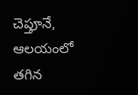చెప్తూనే, ఆలయంలో తగిన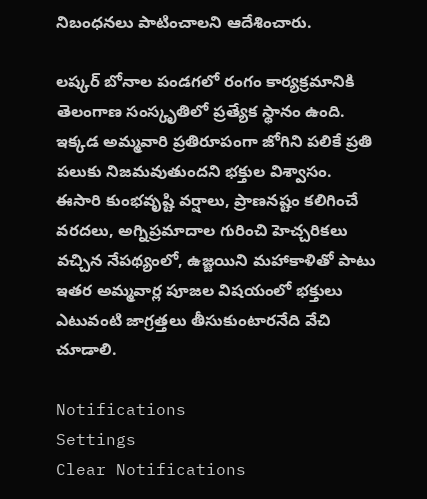నిబంధనలు పాటించాలని ఆదేశించారు.

లష్కర్‌ బోనాల పండగలో రంగం కార్యక్రమానికి తెలంగాణ సంస్కృతిలో ప్రత్యేక స్థానం ఉంది. ఇక్కడ అమ్మవారి ప్రతిరూపంగా జోగిని పలికే ప్రతి పలుకు నిజమవుతుందని భక్తుల విశ్వాసం. ఈసారి కుంభవృష్టి వర్షాలు, ప్రాణనష్టం కలిగించే వరదలు, అగ్నిప్రమాదాల గురించి హెచ్చరికలు వచ్చిన నేపథ్యంలో, ఉజ్జయిని మహాకాళితో పాటు ఇతర అమ్మవార్ల పూజల విషయంలో భక్తులు ఎటువంటి జాగ్రత్తలు తీసుకుంటారనేది వేచి చూడాలి.

Notifications
Settings
Clear Notifications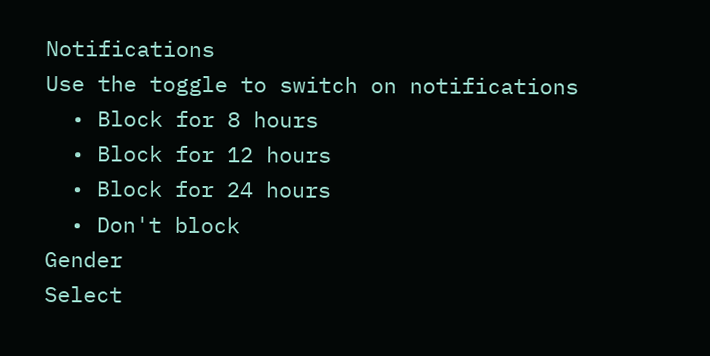Notifications
Use the toggle to switch on notifications
  • Block for 8 hours
  • Block for 12 hours
  • Block for 24 hours
  • Don't block
Gender
Select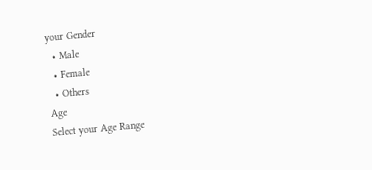your Gender
  • Male
  • Female
  • Others
Age
Select your Age Range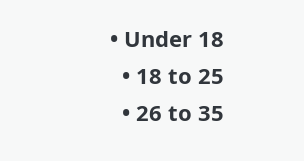• Under 18
  • 18 to 25
  • 26 to 35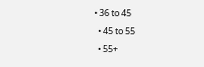• 36 to 45
  • 45 to 55
  • 55+